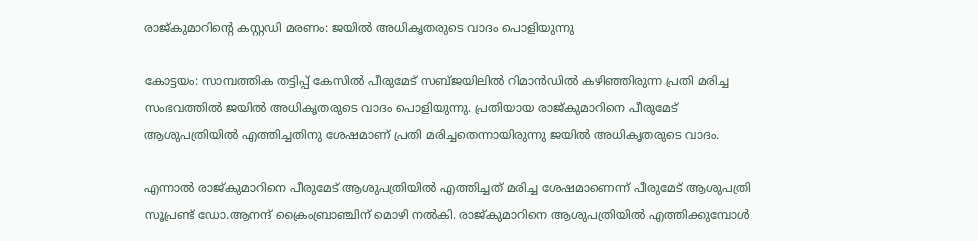രാജ്കുമാറിന്‍റെ കസ്റ്റഡി മരണം: ജയില്‍ അധികൃതരുടെ വാദം പൊളിയുന്നു

കോട്ടയം: സാമ്പത്തിക തട്ടിപ്പ് കേസില്‍ പീരുമേട് സബ്ജയിലില്‍ റിമാന്‍ഡില്‍ കഴിഞ്ഞിരുന്ന പ്രതി മരിച്ച സംഭവത്തില്‍ ജയില്‍ അധികൃതരുടെ വാദം പൊളിയുന്നു. പ്രതിയായ രാജ്കുമാറിനെ പീരുമേട് ആശുപത്രിയില്‍ എത്തിച്ചതിനു ശേഷമാണ് പ്രതി മരിച്ചതെന്നായിരുന്നു ജയില്‍ അധികൃതരുടെ വാദം.

എന്നാല്‍ രാജ്കുമാറിനെ പീരുമേട് ആശുപത്രിയില്‍ എത്തിച്ചത് മരിച്ച ശേഷമാണെന്ന് പീരുമേട് ആശുപത്രി സൂപ്രണ്ട് ഡോ.ആനന്ദ് ക്രൈംബ്രാഞ്ചിന് മൊഴി നല്‍കി. രാജ്കുമാറിനെ ആശുപത്രിയില്‍ എത്തിക്കുമ്പോള്‍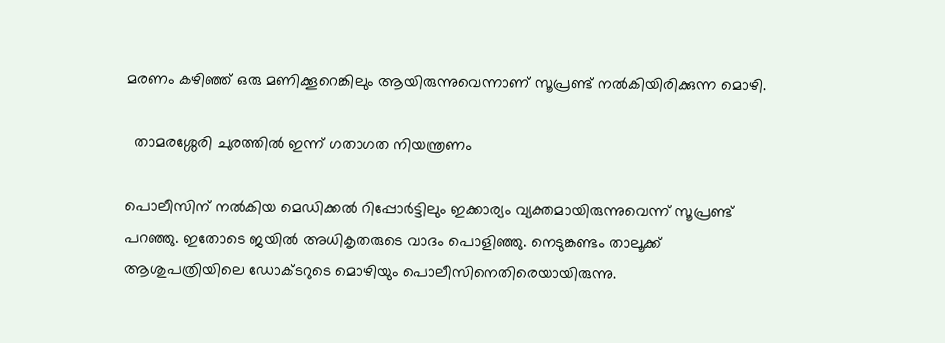മരണം കഴിഞ്ഞ് ഒരു മണിക്കൂറെങ്കിലും ആയിരുന്നുവെന്നാണ് സൂപ്രണ്ട് നല്‍കിയിരിക്കുന്ന മൊഴി.

  താമരശ്ശേരി ചുരത്തിൽ ഇന്ന് ഗതാഗത നിയന്ത്രണം

പൊലീസിന് നല്‍കിയ മെഡിക്കല്‍ റിപ്പോര്‍ട്ടിലും ഇക്കാര്യം വ്യക്തമായിരുന്നുവെന്ന് സൂപ്രണ്ട് പറഞ്ഞു. ഇതോടെ ജയില്‍ അധികൃതരുടെ വാദം പൊളിഞ്ഞു. നെടുങ്കണ്ടം താലൂക്ക് ആശുപത്രിയിലെ ഡോക്ടറുടെ മൊഴിയും പൊലീസിനെതിരെയായിരുന്നു.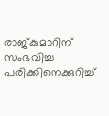രാജ്കുമാറിന് സംഭവിച്ച പരിക്കിനെക്കുറിച്ച്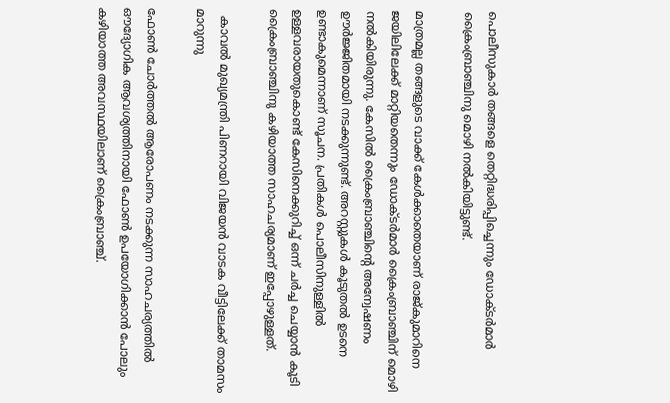പൊലീസുകാര്‍ തങ്ങളെ തെറ്റിദ്ധരിപ്പിച്ചെന്നും ഡോക്ടര്‍മാര്‍ ക്രൈംബ്രാഞ്ചിനു മൊഴി നല്‍കിയിട്ടുണ്ട്.

മാത്രമല്ല തങ്ങളുടെ വാക്ക് കേള്‍ക്കാതെയാണ് രാജ്കുമാറിനെ ജയിലിലേക്ക് മാറ്റിയതെന്നും ഡോക്ടര്‍മാര്‍ ക്രൈംബ്രാഞ്ചിന് മൊഴി നല്‍കിയിരുന്നു. കേസില്‍ ക്രൈംബ്രാഞ്ചിന്‍റെ അന്വേഷണം ഊര്‍ജ്ജിതമായി നടക്കുന്നുണ്ട്. അറസ്റ്റുകള്‍ കൂടുതല്‍ ഉടനെ ഉണ്ടാകുമെന്നാണ് സൂചന. പ്രതികള്‍ പൊലീസിനുള്ളില്‍ ഉള്ളവരായതുകൊണ്ട് കേസിനെക്കുറിച്ച് ഒന്ന് ചര്‍ച്ച ചെയ്യാന്‍ കൂടി ക്രൈംബ്രാഞ്ചിനു കഴിയാത്ത സാഹചര്യമാണ് ഇപ്പോഴുള്ളത്.

  കാവൽ മുഖ്യമന്ത്രി പിണറായി വിജയൻ വാടക വീട്ടിലേക്ക് താമസം മാറുന്നു

ഫോണ്‍ ചോര്‍ത്തല്‍ ആരോപണം നടക്കുന്ന സാഹചര്യത്തില്‍ ഔദ്യോഗിക ആവശ്യത്തിനായി ഫോണ്‍ ഉപയോഗിക്കാന്‍ പോലും കഴിയാത്ത അവസ്ഥയിലാണ് ക്രൈംബ്രാഞ്ച്.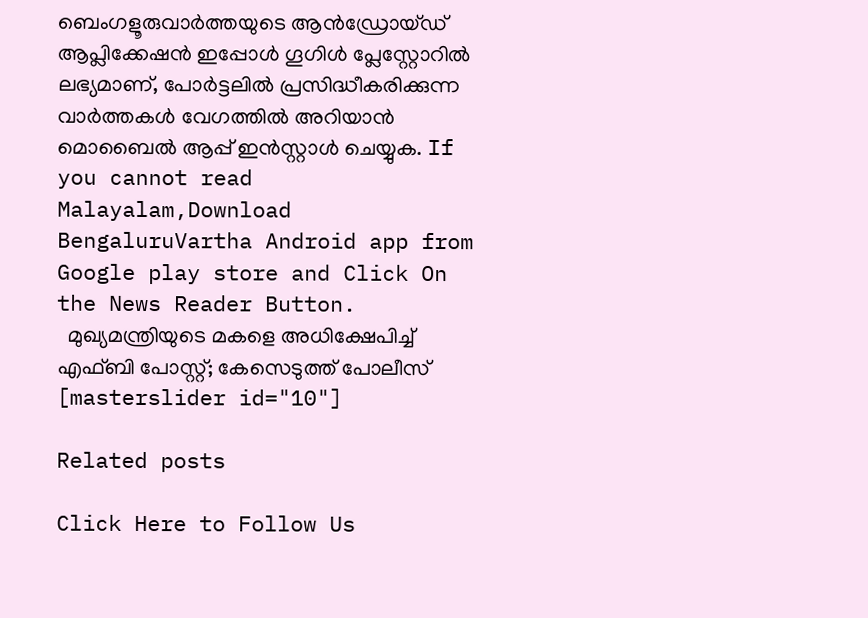ബെംഗളൂരുവാർത്തയുടെ ആൻഡ്രോയ്ഡ് ആപ്ലിക്കേഷൻ ഇപ്പോൾ ഗൂഗിൾ പ്ലേസ്റ്റോറിൽ ലഭ്യമാണ്, പോർട്ടലിൽ പ്രസിദ്ധീകരിക്കുന്ന വാർത്തകൾ വേഗത്തിൽ അറിയാൻ മൊബൈൽ ആപ്പ് ഇൻസ്റ്റാൾ ചെയ്യുക. If you cannot read Malayalam,Download BengaluruVartha Android app from Google play store and Click On the News Reader Button.
  മുഖ്യമന്ത്രിയുടെ മകളെ അധിക്ഷേപിച്ച് എഫ്ബി പോസ്റ്റ്; കേസെടുത്ത് പോലീസ്
[masterslider id="10"]

Related posts

Click Here to Follow Us